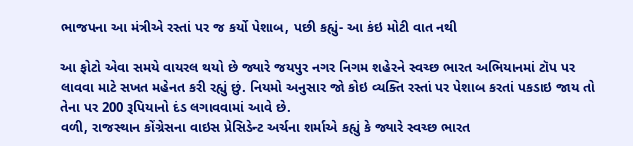ભાજપના આ મંત્રીએ રસ્તાં પર જ કર્યો પેશાબ, પછી કહ્યું- આ કંઇ મોટી વાત નથી

આ ફોટો એવા સમયે વાયરલ થયો છે જ્યારે જયપુર નગર નિગમ શહેરને સ્વચ્છ ભારત અભિયાનમાં ટૉપ પર લાવવા માટે સખત મહેનત કરી રહ્યું છું. નિયમો અનુસાર જો કોઇ વ્યક્તિ રસ્તાં પર પેશાબ કરતાં પકડાઇ જાય તો તેના પર 200 રૂપિયાનો દંડ લગાવવામાં આવે છે.
વળી, રાજસ્થાન કોંગ્રેસના વાઇસ પ્રેસિડેન્ટ અર્ચના શર્માએ કહ્યું કે જ્યારે સ્વચ્છ ભારત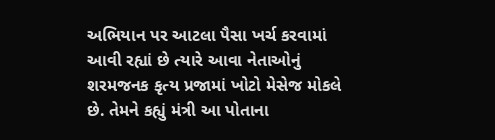અભિયાન પર આટલા પૈસા ખર્ચ કરવામાં આવી રહ્યાં છે ત્યારે આવા નેતાઓનું શરમજનક કૃત્ય પ્રજામાં ખોટો મેસેજ મોકલે છે. તેમને કહ્યું મંત્રી આ પોતાના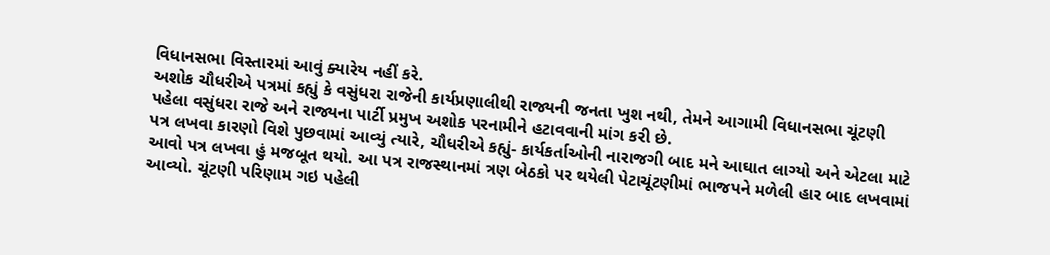વિધાનસભા વિસ્તારમાં આવું ક્યારેય નહીં કરે.
અશોક ચૌધરીએ પત્રમાં કહ્યું કે વસુંધરા રાજેની કાર્યપ્રણાલીથી રાજ્યની જનતા ખુશ નથી, તેમને આગામી વિધાનસભા ચૂંટણી પહેલા વસુંધરા રાજે અને રાજ્યના પાર્ટી પ્રમુખ અશોક પરનામીને હટાવવાની માંગ કરી છે.
પત્ર લખવા કારણો વિશે પુછવામાં આવ્યું ત્યારે, ચૌધરીએ કહ્યું- કાર્યકર્તાઓની નારાજગી બાદ મને આઘાત લાગ્યો અને એટલા માટે આવો પત્ર લખવા હું મજબૂત થયો. આ પત્ર રાજસ્થાનમાં ત્રણ બેઠકો પર થયેલી પેટાચૂંટણીમાં ભાજપને મળેલી હાર બાદ લખવામાં આવ્યો. ચૂંટણી પરિણામ ગઇ પહેલી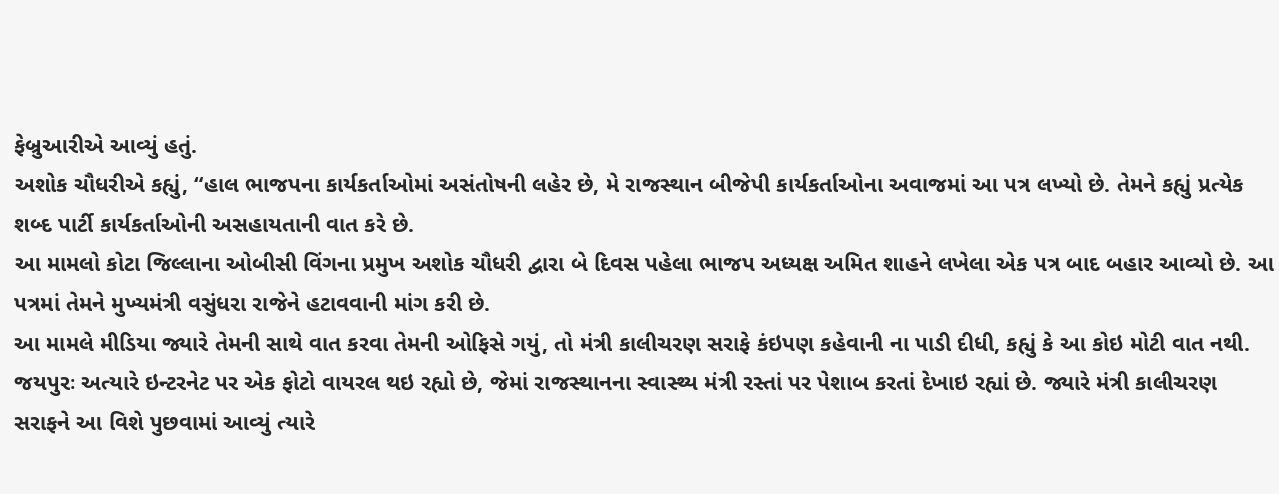ફેબ્રુઆરીએ આવ્યું હતું.
અશોક ચૌધરીએ કહ્યું, “હાલ ભાજપના કાર્યકર્તાઓમાં અસંતોષની લહેર છે, મે રાજસ્થાન બીજેપી કાર્યકર્તાઓના અવાજમાં આ પત્ર લખ્યો છે. તેમને કહ્યું પ્રત્યેક શબ્દ પાર્ટી કાર્યકર્તાઓની અસહાયતાની વાત કરે છે.
આ મામલો કોટા જિલ્લાના ઓબીસી વિંગના પ્રમુખ અશોક ચૌધરી દ્વારા બે દિવસ પહેલા ભાજપ અધ્યક્ષ અમિત શાહને લખેલા એક પત્ર બાદ બહાર આવ્યો છે. આ પત્રમાં તેમને મુખ્યમંત્રી વસુંધરા રાજેને હટાવવાની માંગ કરી છે.
આ મામલે મીડિયા જ્યારે તેમની સાથે વાત કરવા તેમની ઓફિસે ગયું, તો મંત્રી કાલીચરણ સરાફે કંઇપણ કહેવાની ના પાડી દીધી, કહ્યું કે આ કોઇ મોટી વાત નથી.
જયપુરઃ અત્યારે ઇન્ટરનેટ પર એક ફોટો વાયરલ થઇ રહ્યો છે, જેમાં રાજસ્થાનના સ્વાસ્થ્ય મંત્રી રસ્તાં પર પેશાબ કરતાં દેખાઇ રહ્યાં છે. જ્યારે મંત્રી કાલીચરણ સરાફને આ વિશે પુછવામાં આવ્યું ત્યારે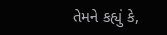તેમને કહ્યું કે,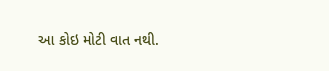આ કોઇ મોટી વાત નથી.